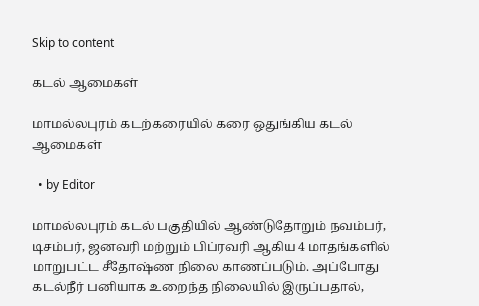Skip to content

கடல் ஆமைகள்

மாமல்லபுரம் கடற்கரையில் கரை ஒதுங்கிய கடல் ஆமைகள்

  • by Editor

மாமல்லபுரம் கடல் பகுதியில் ஆண்டுதோறும் நவம்பர், டிசம்பர், ஜனவரி மற்றும் பிப்ரவரி ஆகிய 4 மாதங்களில் மாறுபட்ட சீதோஷ்ண நிலை காணப்படும். அப்போது கடல்நீர் பனியாக உறைந்த நிலையில் இருப்பதால்,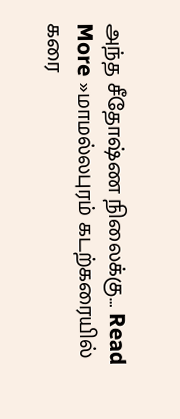அந்த சீதோஷ்ண நிலைக்கு… Read More »மாமல்லபுரம் கடற்கரையில் கரை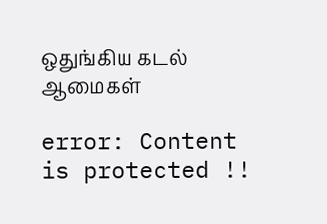ஒதுங்கிய கடல் ஆமைகள்

error: Content is protected !!